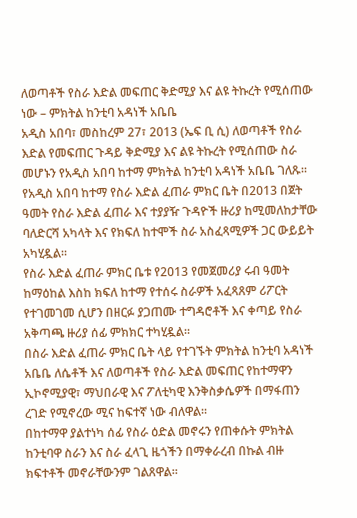ለወጣቶች የስራ እድል መፍጠር ቅድሚያ እና ልዩ ትኩረት የሚሰጠው ነው – ምክትል ከንቲባ አዳነች አቤቤ
አዲስ አበባ፣ መስከረም 27፣ 2013 (ኤፍ ቢ ሲ) ለወጣቶች የስራ እድል የመፍጠር ጉዳይ ቅድሚያ እና ልዩ ትኩረት የሚሰጠው ስራ መሆኑን የአዲስ አበባ ከተማ ምክትል ከንቲባ አዳነች አቤቤ ገለጹ።
የአዲስ አበባ ከተማ የስራ እድል ፈጠራ ምክር ቤት በ2013 በጀት ዓመት የስራ እድል ፈጠራ እና ተያያዥ ጉዳዮች ዙሪያ ከሚመለከታቸው ባለድርሻ አካላት እና የክፍለ ከተሞች ስራ አስፈጻሚዎች ጋር ውይይት አካሂዷል።
የስራ እድል ፈጠራ ምክር ቤቱ የ2013 የመጀመሪያ ሩብ ዓመት ከማዕከል እስከ ክፍለ ከተማ የተሰሩ ስራዎች አፈጻጸም ሪፖርት የተገመገመ ሲሆን በዘርፉ ያጋጠሙ ተግዳሮቶች እና ቀጣይ የስራ አቅጣጫ ዙሪያ ሰፊ ምክክር ተካሂዷል።
በስራ እድል ፈጠራ ምክር ቤት ላይ የተገኙት ምክትል ከንቲባ አዳነች አቤቤ ለሴቶች እና ለወጣቶች የስራ እድል መፍጠር የከተማዋን ኢኮኖሚያዊ፣ ማህበራዊ እና ፖለቲካዊ እንቅስቃሴዎች በማፋጠን ረገድ የሚኖረው ሚና ከፍተኛ ነው ብለዋል።
በከተማዋ ያልተነካ ሰፊ የስራ ዕድል መኖሩን የጠቀሱት ምክትል ከንቲባዋ ስራን እና ስራ ፈላጊ ዜጎችን በማቀራረብ በኩል ብዙ ክፍተቶች መኖራቸውንም ገልጸዋል።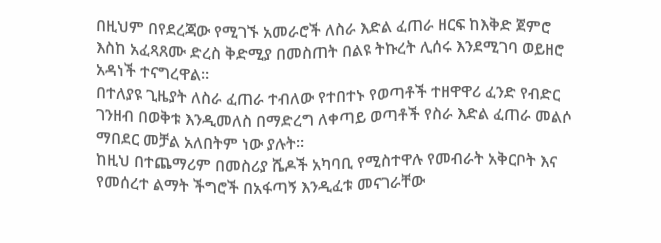በዚህም በየደረጃው የሚገኙ አመራሮች ለስራ እድል ፈጠራ ዘርፍ ከእቅድ ጀምሮ እስከ አፈጻጸሙ ድረስ ቅድሚያ በመስጠት በልዩ ትኩረት ሊሰሩ እንደሚገባ ወይዘሮ አዳነች ተናግረዋል።
በተለያዩ ጊዜያት ለስራ ፈጠራ ተብለው የተበተኑ የወጣቶች ተዘዋዋሪ ፈንድ የብድር ገንዘብ በወቅቱ እንዲመለስ በማድረግ ለቀጣይ ወጣቶች የስራ እድል ፈጠራ መልሶ ማበደር መቻል አለበትም ነው ያሉት።
ከዚህ በተጨማሪም በመስሪያ ሼዶች አካባቢ የሚስተዋሉ የመብራት አቅርቦት እና የመሰረተ ልማት ችግሮች በአፋጣኝ እንዲፈቱ መናገራቸው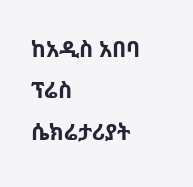ከአዲስ አበባ ፕሬስ ሴክሬታሪያት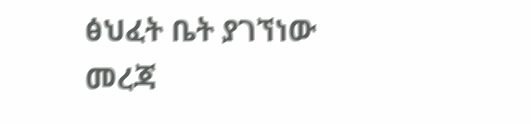ፅህፈት ቤት ያገኘነው መረጃ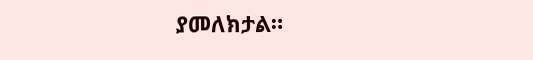ያመለክታል።